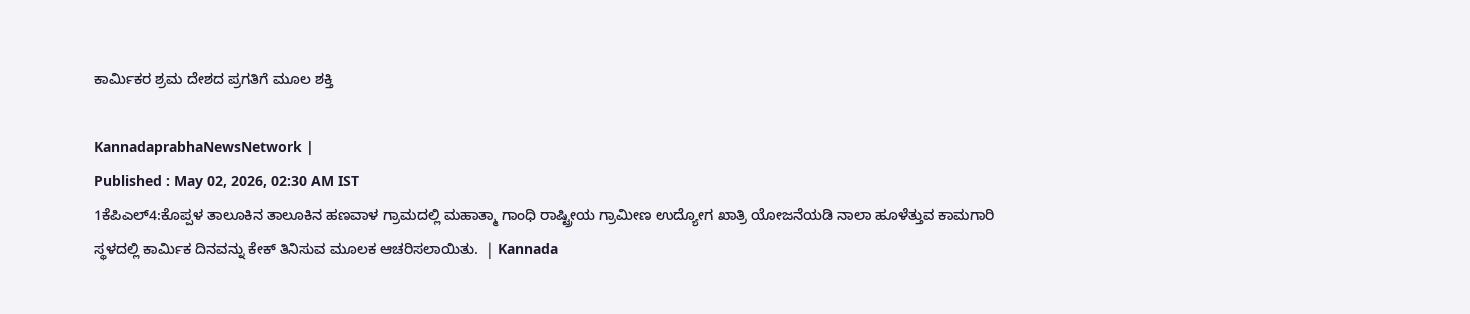ಕಾರ್ಮಿಕರ ಶ್ರಮ ದೇಶದ ಪ್ರಗತಿಗೆ ಮೂಲ ಶಕ್ತಿ

KannadaprabhaNewsNetwork |
Published : May 02, 2026, 02:30 AM IST
1ಕೆಪಿಎಲ್4:ಕೊಪ್ಪಳ ತಾಲೂಕಿನ ತಾಲೂಕಿನ ಹಣವಾಳ ಗ್ರಾಮದಲ್ಲಿ ಮಹಾತ್ಮಾ ಗಾಂಧಿ ರಾಷ್ಟ್ರೀಯ ಗ್ರಾಮೀಣ ಉದ್ಯೋಗ ಖಾತ್ರಿ ಯೋಜನೆಯಡಿ ನಾಲಾ ಹೂಳೆತ್ತುವ ಕಾಮಗಾರಿ ಸ್ಥಳದಲ್ಲಿ ಕಾರ್ಮಿಕ ದಿನವನ್ನು ಕೇಕ್ ತಿನಿಸುವ ಮೂಲಕ ಆಚರಿಸಲಾಯಿತು.  | Kannada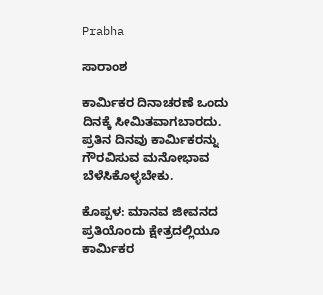Prabha

ಸಾರಾಂಶ

ಕಾರ್ಮಿಕರ ದಿನಾಚರಣೆ ಒಂದು ದಿನಕ್ಕೆ ಸೀಮಿತವಾಗಬಾರದು. ಪ್ರತಿನ ದಿನವು ಕಾರ್ಮಿಕರನ್ನು ಗೌರವಿಸುವ ಮನೋಭಾವ ಬೆಳೆಸಿಕೊಳ್ಳಬೇಕು.

ಕೊಪ್ಪಳ: ಮಾನವ ಜೀವನದ ಪ್ರತಿಯೊಂದು ಕ್ಷೇತ್ರದಲ್ಲಿಯೂ ಕಾರ್ಮಿಕರ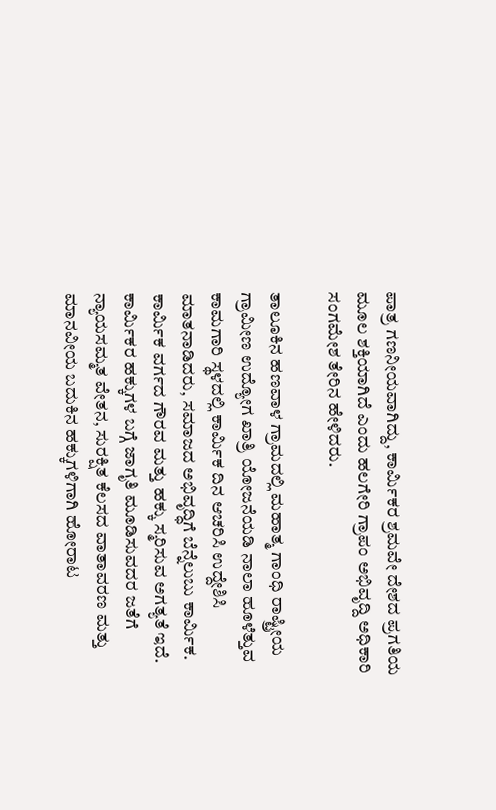ಪಾತ್ರ ಗಣನೀಯವಾಗಿದ್ದು, ಕಾರ್ಮಿಕರ ಶ್ರಮವೇ ದೇಶದ ಪ್ರಗತಿಯ ಮೂಲ ಶಕ್ತಿಯಾಗಿದೆ ಎಂದು ಹಲಗೇರಿ ಗ್ರಾಪಂ ಅಭಿವೃದ್ದಿ ಅಧಿಕಾರಿ ಸಂಗಮೇಶ ತೇರಿನ ಹೇಳಿದರು.

ತಾಲೂಕಿನ ಹಣವಾಳ ಗ್ರಾಮದಲ್ಲಿ ಮಹಾತ್ಮ ಗಾಂಧಿ ರಾಷ್ಟ್ರೀಯ ಗ್ರಾಮೀಣ ಉದ್ಯೋಗ ಖಾತ್ರಿ ಯೋಜನೆಯಡಿ ನಾಲಾ ಹೂಳೆತ್ತುವ ಕಾಮಗಾರಿ ಸ್ಥಳದಲ್ಲಿ ಕಾರ್ಮಿಕ ದಿನ ಆಚರಿಸಿ ಉದ್ದೇಶಿಸಿ ಮಾತನಾಡಿದರು, ಸಮಾಜದ ಅಭಿವೃದ್ಧಿಗೆ ಬೆನ್ನೆಲುಬು ಕಾರ್ಮಿಕ. ಕಾರ್ಮಿಕ ವರ್ಗದ ಗೌರವ ಮತ್ತು ಹಕ್ಕು ಸ್ಮರಿಸುವ ಅಗತ್ಯತೆ ಇದೆ. ಕಾರ್ಮಿಕರ ಹಕ್ಕುಗಳ ಬಗ್ಗೆ ಜಾಗೃತಿ ಮೂಡಿಸುವದರ ಜತೆಗೆ ನ್ಯಾಯಸಮ್ಮತ ವೇತನ, ಸುರಕ್ಷಿತ ಕೆಲಸದ ವಾತಾವರಣ ಮತ್ತು ಮಾನವೀಯ ಬದುಕಿನ ಹಕ್ಕುಗಳಿಗಾಗಿ ಹೋರಾಟ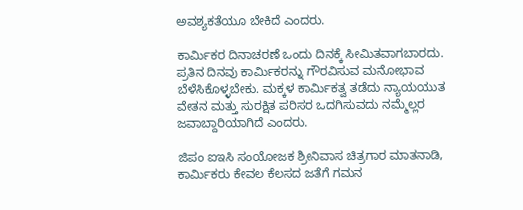ಅವಶ್ಯಕತೆಯೂ ಬೇಕಿದೆ ಎಂದರು.

ಕಾರ್ಮಿಕರ ದಿನಾಚರಣೆ ಒಂದು ದಿನಕ್ಕೆ ಸೀಮಿತವಾಗಬಾರದು. ಪ್ರತಿನ ದಿನವು ಕಾರ್ಮಿಕರನ್ನು ಗೌರವಿಸುವ ಮನೋಭಾವ ಬೆಳೆಸಿಕೊಳ್ಳಬೇಕು. ಮಕ್ಕಳ ಕಾರ್ಮಿಕತ್ವ ತಡೆದು ನ್ಯಾಯಯುತ ವೇತನ ಮತ್ತು ಸುರಕ್ಷಿತ ಪರಿಸರ ಒದಗಿಸುವದು ನಮ್ಮೆಲ್ಲರ ಜವಾಬ್ದಾರಿಯಾಗಿದೆ ಎಂದರು.

ಜಿಪಂ ಐಇಸಿ ಸಂಯೋಜಕ ಶ್ರೀನಿವಾಸ ಚಿತ್ರಗಾರ ಮಾತನಾಡಿ, ಕಾರ್ಮಿಕರು ಕೇವಲ ಕೆಲಸದ ಜತೆಗೆ ಗಮನ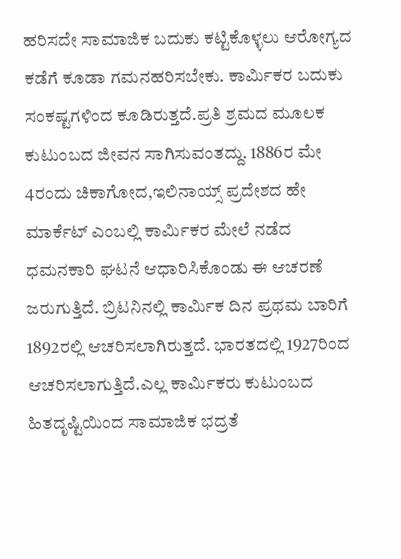ಹರಿಸದೇ ಸಾಮಾಜಿಕ ಬದುಕು ಕಟ್ಟಿಕೊಳ್ಳಲು ಆರೋಗ್ಯದ ಕಡೆಗೆ ಕೂಡಾ ಗಮನಹರಿಸಬೇಕು. ಕಾರ್ಮಿಕರ ಬದುಕು ಸಂಕಷ್ಟಗಳಿಂದ ಕೂಡಿರುತ್ತದೆ.ಪ್ರತಿ ಶ್ರಮದ ಮೂಲಕ ಕುಟುಂಬದ ಜೀವನ ಸಾಗಿಸುವಂತದ್ದು. 1886ರ ಮೇ 4ರಂದು ಚಿಕಾಗೋದ,ಇಲಿನಾಯ್ಸ್ ಪ್ರದೇಶದ ಹೇ ಮಾರ್ಕೆಟ್ ಎಂಬಲ್ಲಿ ಕಾರ್ಮಿಕರ ಮೇಲೆ ನಡೆದ ಧಮನಕಾರಿ ಘಟನೆ ಆಧಾರಿಸಿಕೊಂಡು ಈ ಆಚರಣೆ ಜರುಗುತ್ತಿದೆ. ಬ್ರಿಟನಿನಲ್ಲಿ ಕಾರ್ಮಿಕ ದಿನ ಪ್ರಥಮ ಬಾರಿಗೆ 1892ರಲ್ಲಿ ಆಚರಿಸಲಾಗಿರುತ್ತದೆ. ಭಾರತದಲ್ಲಿ 1927ರಿಂದ ಆಚರಿಸಲಾಗುತ್ತಿದೆ.ಎಲ್ಲ ಕಾರ್ಮಿಕರು ಕುಟುಂಬದ ಹಿತದೃಷ್ಟಿಯಿಂದ ಸಾಮಾಜಿಕ ಭದ್ರತೆ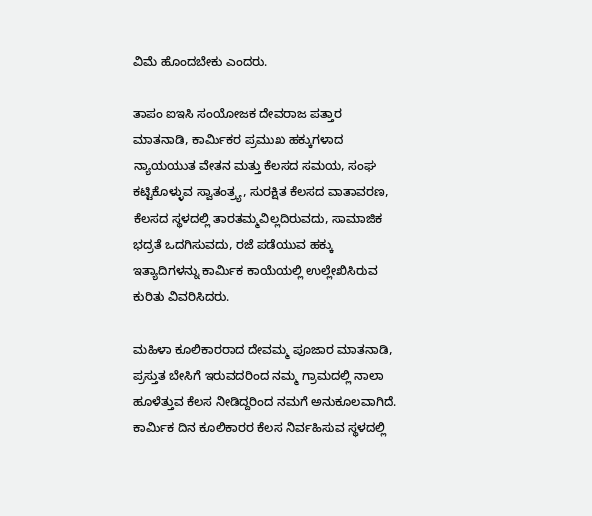ವಿಮೆ ಹೊಂದಬೇಕು ಎಂದರು.

ತಾಪಂ ಐಇಸಿ ಸಂಯೋಜಕ ದೇವರಾಜ ಪತ್ತಾರ ಮಾತನಾಡಿ, ಕಾರ್ಮಿಕರ ಪ್ರಮುಖ ಹಕ್ಕುಗಳಾದ ನ್ಯಾಯಯುತ ವೇತನ ಮತ್ತು ಕೆಲಸದ ಸಮಯ, ಸಂಘ ಕಟ್ಟಿಕೊಳ್ಳುವ ಸ್ವಾತಂತ್ರ್ಯ, ಸುರಕ್ಷಿತ ಕೆಲಸದ ವಾತಾವರಣ, ಕೆಲಸದ ಸ್ಥಳದಲ್ಲಿ ತಾರತಮ್ಮವಿಲ್ಲದಿರುವದು, ಸಾಮಾಜಿಕ ಭದ್ರತೆ ಒದಗಿಸುವದು, ರಜೆ ಪಡೆಯುವ ಹಕ್ಕು ಇತ್ಯಾದಿಗಳನ್ನು ಕಾರ್ಮಿಕ ಕಾಯೆಯಲ್ಲಿ ಉಲ್ಲೇಖಿಸಿರುವ ಕುರಿತು ವಿವರಿಸಿದರು.

ಮಹಿಳಾ ಕೂಲಿಕಾರರಾದ ದೇವಮ್ಮ ಪೂಜಾರ ಮಾತನಾಡಿ, ಪ್ರಸ್ತುತ ಬೇಸಿಗೆ ಇರುವದರಿಂದ ನಮ್ಮ ಗ್ರಾಮದಲ್ಲಿ ನಾಲಾ ಹೂಳೆತ್ತುವ ಕೆಲಸ ನೀಡಿದ್ದರಿಂದ ನಮಗೆ ಅನುಕೂಲವಾಗಿದೆ. ಕಾರ್ಮಿಕ ದಿನ ಕೂಲಿಕಾರರ ಕೆಲಸ ನಿರ್ವಹಿಸುವ ಸ್ಥಳದಲ್ಲಿ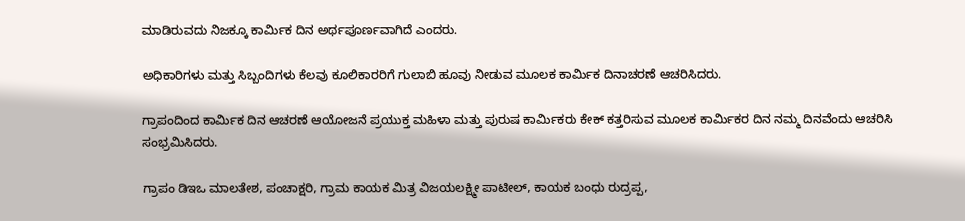ಮಾಡಿರುವದು ನಿಜಕ್ಕೂ ಕಾರ್ಮಿಕ ದಿನ ಅರ್ಥಪೂರ್ಣವಾಗಿದೆ ಎಂದರು.

ಅಧಿಕಾರಿಗಳು ಮತ್ತು ಸಿಬ್ಬಂದಿಗಳು ಕೆಲವು ಕೂಲಿಕಾರರಿಗೆ ಗುಲಾಬಿ ಹೂವು ನೀಡುವ ಮೂಲಕ ಕಾರ್ಮಿಕ ದಿನಾಚರಣೆ ಆಚರಿಸಿದರು.

ಗ್ರಾಪಂದಿಂದ ಕಾರ್ಮಿಕ ದಿನ ಆಚರಣೆ ಆಯೋಜನೆ ಪ್ರಯುಕ್ತ ಮಹಿಳಾ ಮತ್ತು ಪುರುಷ ಕಾರ್ಮಿಕರು ಕೇಕ್‌ ಕತ್ತರಿಸುವ ಮೂಲಕ ಕಾರ್ಮಿಕರ ದಿನ ನಮ್ಮ ದಿನವೆಂದು ಆಚರಿಸಿ ಸಂಭ್ರಮಿಸಿದರು.

ಗ್ರಾಪಂ ಡಿಇಒ ಮಾಲತೇಶ, ಪಂಚಾಕ್ಷರಿ, ಗ್ರಾಮ ಕಾಯಕ ಮಿತ್ರ ವಿಜಯಲಕ್ಷ್ಮೀ ಪಾಟೀಲ್, ಕಾಯಕ ಬಂಧು ರುದ್ರಪ್ಪ,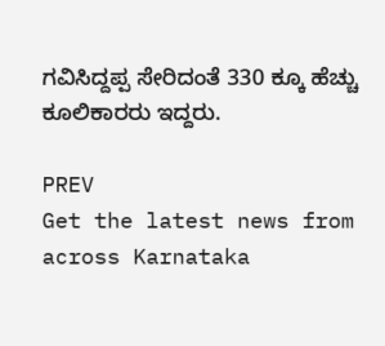ಗವಿಸಿದ್ದಪ್ಪ ಸೇರಿದಂತೆ 330 ಕ್ಕೂ ಹೆಚ್ಚು ಕೂಲಿಕಾರರು ಇದ್ದರು.

PREV
Get the latest news from across Karnataka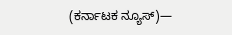(ಕರ್ನಾಟಕ ನ್ಯೂಸ್)—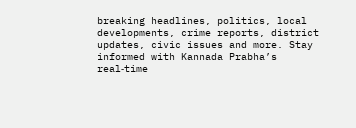breaking headlines, politics, local developments, crime reports, district updates, civic issues and more. Stay informed with Kannada Prabha’s real‑time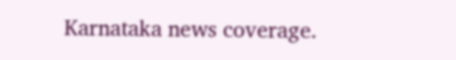Karnataka news coverage.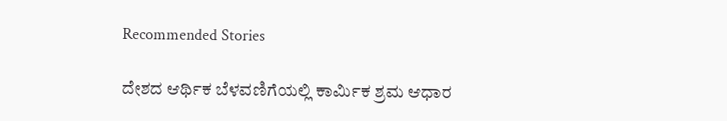Recommended Stories

ದೇಶದ ಆರ್ಥಿಕ ಬೆಳವಣಿಗೆಯಲ್ಲಿ ಕಾರ್ಮಿಕ ಶ್ರಮ ಆಧಾರ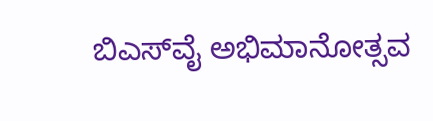ಬಿಎಸ್‌ವೈ ಅಭಿಮಾನೋತ್ಸವ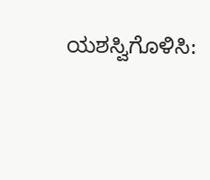ಯಶಸ್ವಿಗೊಳಿಸಿ: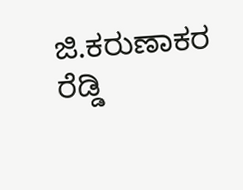ಜಿ.ಕರುಣಾಕರ ರೆಡ್ಡಿ